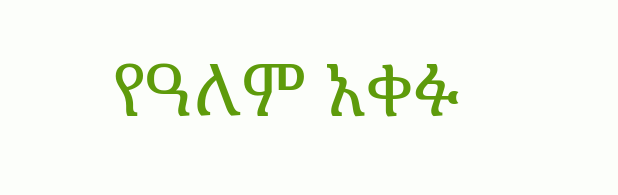የዓለም አቀፉ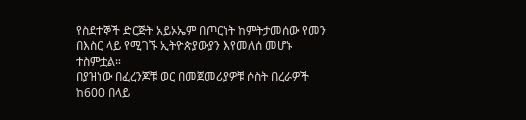የስደተኞች ድርጅት አይኦኤም በጦርነት ከምትታመሰው የመን በእስር ላይ የሚገኙ ኢትዮጵያውያን እየመለሰ መሆኑ ተስምቷል።
በያዝነው በፈረንጆቹ ወር በመጀመሪያዎቹ ሶስት በረራዎች ከ600 በላይ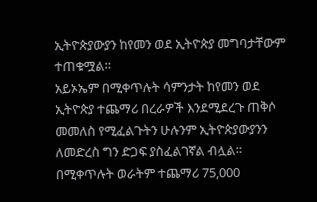ኢትዮጵያውያን ከየመን ወደ ኢትዮጵያ መግባታቸውም ተጠቁሟል።
አይኦኤም በሚቀጥሉት ሳምንታት ከየመን ወደ ኢትዮጵያ ተጨማሪ በረራዎች እንደሚደረጉ ጠቅሶ መመለስ የሚፈልጉትን ሁሉንም ኢትዮጵያውያንን ለመድረስ ግን ድጋፍ ያስፈልገኛል ብሏል።
በሚቀጥሉት ወራትም ተጨማሪ 75,000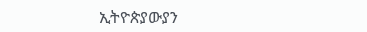ኢትዮጵያውያን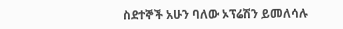ስደተኞች አሁን ባለው ኦፕሬሽን ይመለሳሉ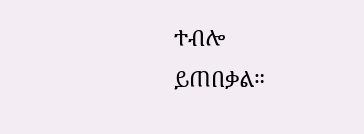ተብሎ ይጠበቃል።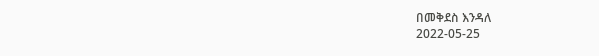በመቅደስ እንዳለ
2022-05-25